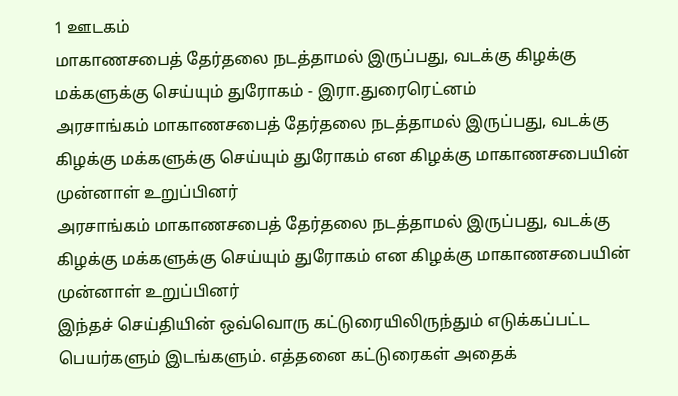1 ஊடகம்
மாகாணசபைத் தேர்தலை நடத்தாமல் இருப்பது, வடக்கு கிழக்கு மக்களுக்கு செய்யும் துரோகம் - இரா.துரைரெட்னம்
அரசாங்கம் மாகாணசபைத் தேர்தலை நடத்தாமல் இருப்பது, வடக்கு கிழக்கு மக்களுக்கு செய்யும் துரோகம் என கிழக்கு மாகாணசபையின் முன்னாள் உறுப்பினர்
அரசாங்கம் மாகாணசபைத் தேர்தலை நடத்தாமல் இருப்பது, வடக்கு கிழக்கு மக்களுக்கு செய்யும் துரோகம் என கிழக்கு மாகாணசபையின் முன்னாள் உறுப்பினர்
இந்தச் செய்தியின் ஒவ்வொரு கட்டுரையிலிருந்தும் எடுக்கப்பட்ட பெயர்களும் இடங்களும். எத்தனை கட்டுரைகள் அதைக்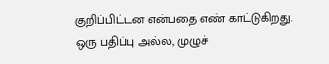குறிப்பிட்டன என்பதை எண் காட்டுகிறது.
ஒரு பதிப்பு அல்ல, முழுச்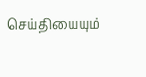செய்தியையும்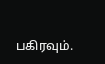பகிரவும்.